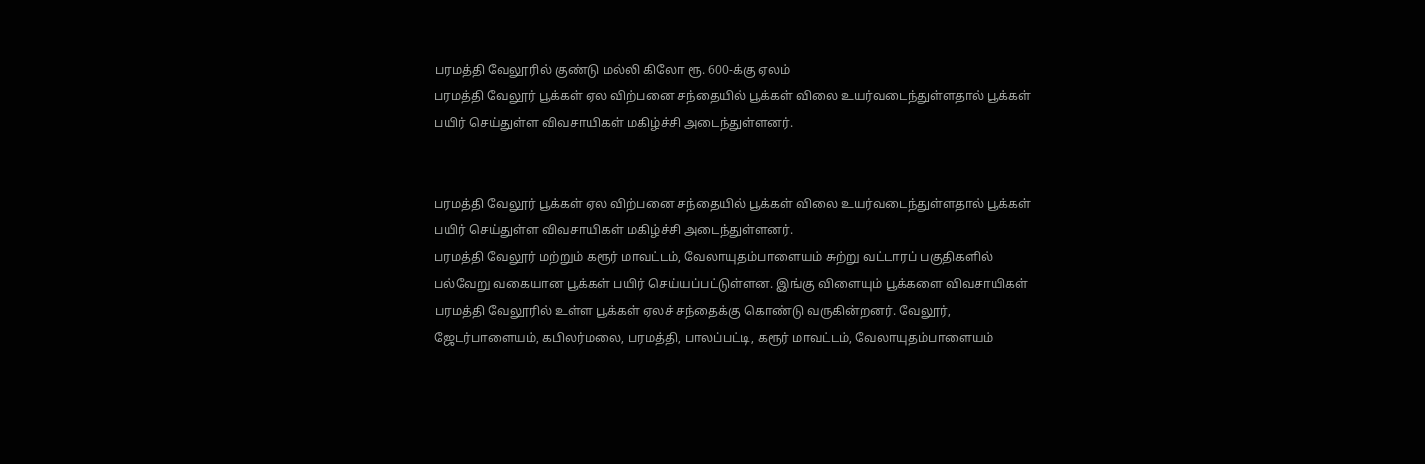பரமத்தி வேலூரில் குண்டு மல்லி கிலோ ரூ. 600-க்கு ஏலம்
பரமத்தி வேலூர் பூக்கள் ஏல விற்பனை சந்தையில் பூக்கள் விலை உயர்வடைந்துள்ளதால் பூக்கள் பயிர் செய்துள்ள விவசாயிகள் மகிழ்ச்சி அடைந்துள்ளனர்.


பரமத்தி வேலூர் பூக்கள் ஏல விற்பனை சந்தையில் பூக்கள் விலை உயர்வடைந்துள்ளதால் பூக்கள் பயிர் செய்துள்ள விவசாயிகள் மகிழ்ச்சி அடைந்துள்ளனர்.
பரமத்தி வேலூர் மற்றும் கரூர் மாவட்டம், வேலாயுதம்பாளையம் சுற்று வட்டாரப் பகுதிகளில் பல்வேறு வகையான பூக்கள் பயிர் செய்யப்பட்டுள்ளன. இங்கு விளையும் பூக்களை விவசாயிகள் பரமத்தி வேலூரில் உள்ள பூக்கள் ஏலச் சந்தைக்கு கொண்டு வருகின்றனர். வேலூர், ஜேடர்பாளையம், கபிலர்மலை, பரமத்தி, பாலப்பட்டி, கரூர் மாவட்டம், வேலாயுதம்பாளையம்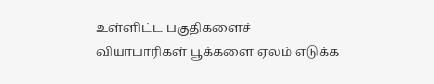உள்ளிட்ட பகுதிகளைச் வியாபாரிகள் பூக்களை ஏலம் எடுக்க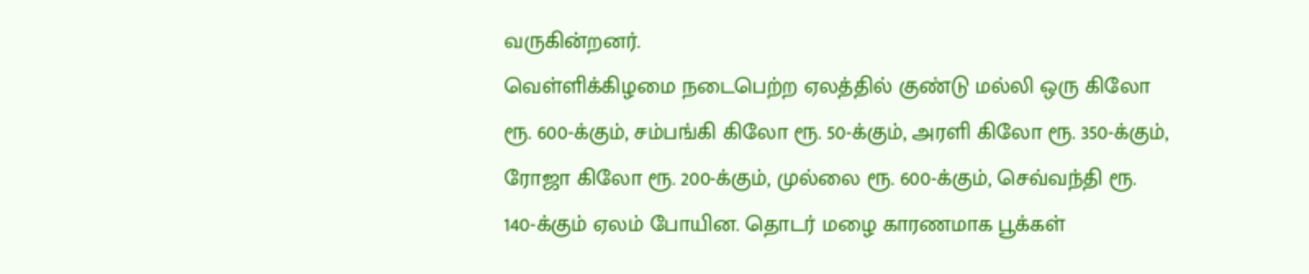வருகின்றனர்.
வெள்ளிக்கிழமை நடைபெற்ற ஏலத்தில் குண்டு மல்லி ஒரு கிலோ ரூ. 600-க்கும், சம்பங்கி கிலோ ரூ. 50-க்கும், அரளி கிலோ ரூ. 350-க்கும், ரோஜா கிலோ ரூ. 200-க்கும், முல்லை ரூ. 600-க்கும், செவ்வந்தி ரூ. 140-க்கும் ஏலம் போயின. தொடர் மழை காரணமாக பூக்கள்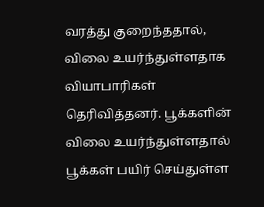வரத்து குறைந்ததால், விலை உயர்ந்துள்ளதாக வியாபாரிகள் தெரிவித்தனர். பூக்களின் விலை உயர்ந்துள்ளதால் பூக்கள் பயிர் செய்துள்ள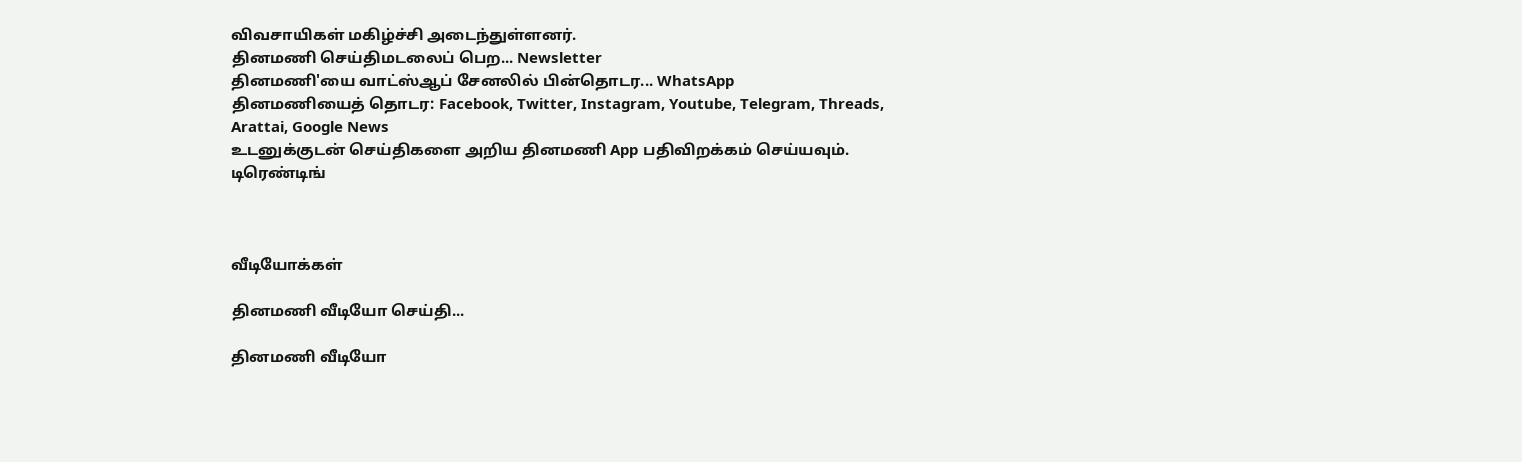விவசாயிகள் மகிழ்ச்சி அடைந்துள்ளனர்.
தினமணி செய்திமடலைப் பெற... Newsletter
தினமணி'யை வாட்ஸ்ஆப் சேனலில் பின்தொடர... WhatsApp
தினமணியைத் தொடர: Facebook, Twitter, Instagram, Youtube, Telegram, Threads, Arattai, Google News
உடனுக்குடன் செய்திகளை அறிய தினமணி App பதிவிறக்கம் செய்யவும்.
டிரெண்டிங்



வீடியோக்கள்

தினமணி வீடியோ செய்தி...

தினமணி வீடியோ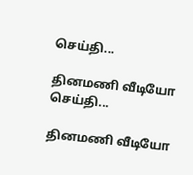செய்தி...

தினமணி வீடியோ செய்தி...

தினமணி வீடியோ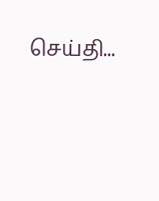செய்தி...